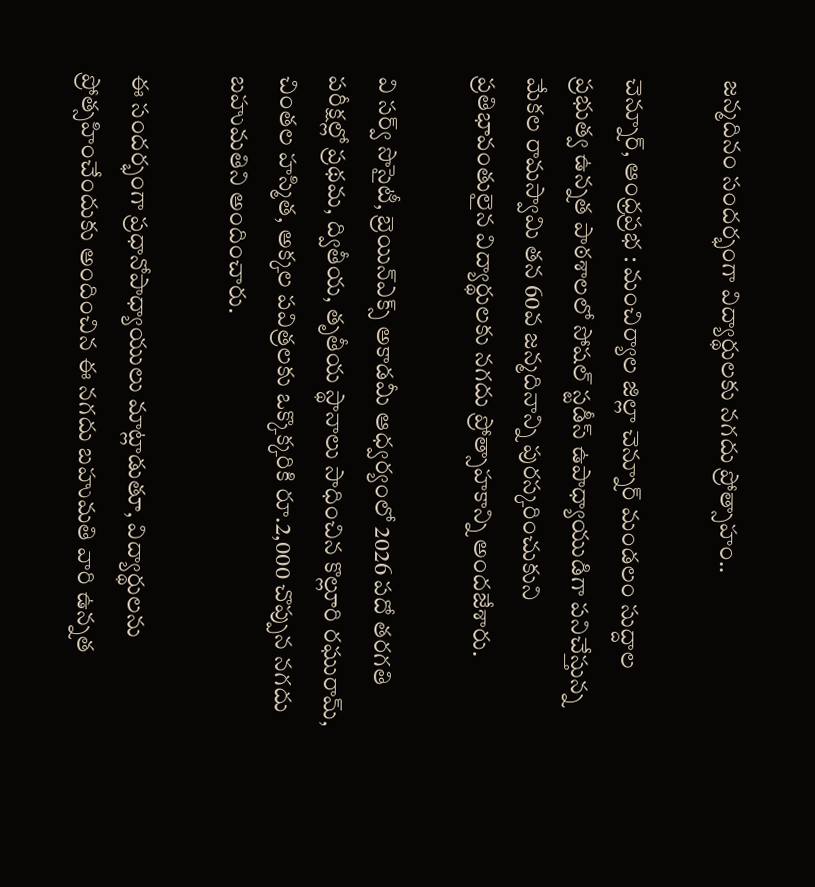జన్మదినం సందర్భంగా విద్యార్థులకు నగదు ప్రోత్సాహం..

చెన్నూర్, ఆంధ్రప్రభ : మంచిర్యాల జిల్లా చెన్నూర్ మండలం సుద్దాల ప్రభుత్వ ఉన్నత పాఠశాలలో సోషల్ స్టడీస్ ఉపాధ్యాయుడిగా పనిచేస్తున్న మేకల రామస్వామి తన 60వ జన్మదినాన్ని పురస్కరించుకుని ప్రతిభావంతులైన విద్యార్థులకు నగదు ప్రోత్సాహకాన్ని అందజేశారు.

వి సర్వ్ సొసైటీ, బ్రెయిన్‌ఎక్స్ అకాడమీ ఆధ్వర్యంలో 2026 పదో తరగతి పరీక్షల్లో ప్రథమ, ద్వితీయ, తృతీయ స్థానాలు సాధించిన కొల్లూరి రఘురామ్, చింతల హస్మిత, అక్కల పవిత్రలకు ఒక్కొక్కరికి రూ.2,000 చొప్పున నగదు బహుమతిని అందించారు.

ఈ సందర్భంగా ప్రధానోపాధ్యాయులు మాట్లాడుతూ, విద్యార్థులను ప్రోత్సహించేందుకు అందించిన ఈ నగదు బహుమతి వారి ఉన్నత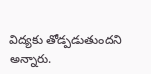విద్యకు తోడ్పడుతుందని అన్నారు.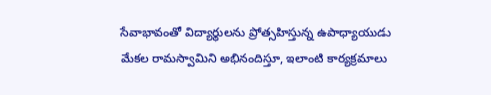సేవాభావంతో విద్యార్థులను ప్రోత్సహిస్తున్న ఉపాధ్యాయుడు మేకల రామస్వామిని అభినందిస్తూ, ఇలాంటి కార్యక్రమాలు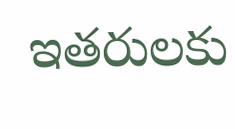ఇతరులకు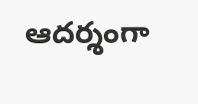ఆదర్శంగా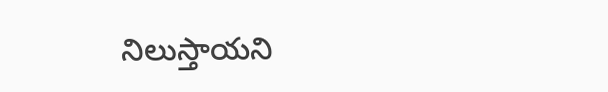నిలుస్తాయని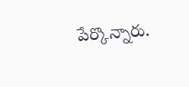పేర్కొన్నారు.